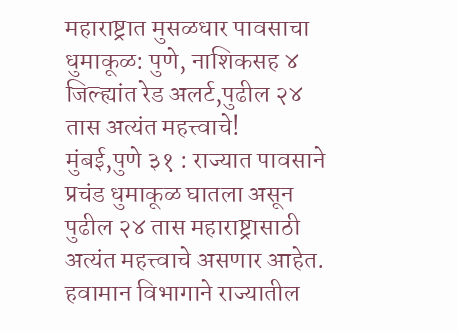महाराष्ट्रात मुसळधार पावसाचा धुमाकूळ: पुणे, नाशिकसह ४ जिल्ह्यांत रेड अलर्ट,पुढील २४ तास अत्यंत महत्त्वाचे!
मुंबई,पुणे ३१ : राज्यात पावसाने प्रचंड धुमाकूळ घातला असून पुढील २४ तास महाराष्ट्रासाठी अत्यंत महत्त्वाचे असणार आहेत. हवामान विभागाने राज्यातील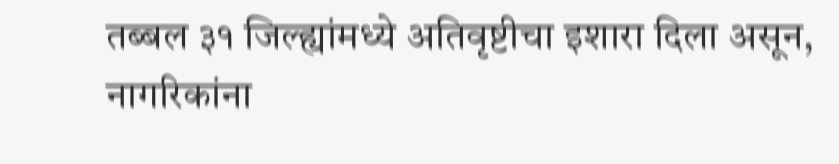तब्बल ३१ जिल्ह्यांमध्ये अतिवृष्टीचा इशारा दिला असून, नागरिकांना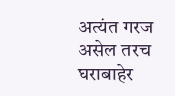अत्यंत गरज असेल तरच घराबाहेर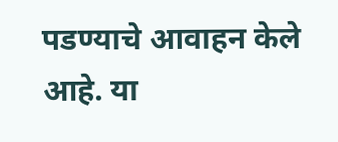पडण्याचे आवाहन केले आहे. या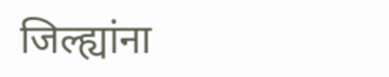जिल्ह्यांना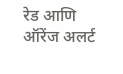रेड आणि ऑरेंज अलर्ट